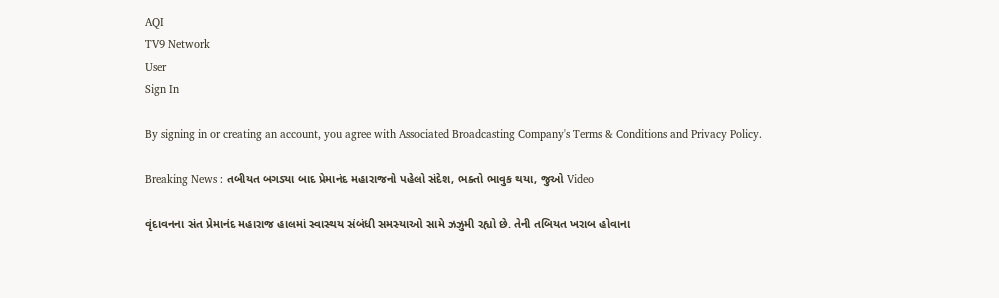AQI
TV9 Network
User
Sign In

By signing in or creating an account, you agree with Associated Broadcasting Company's Terms & Conditions and Privacy Policy.

Breaking News : તબીયત બગડ્યા બાદ પ્રેમાનંદ મહારાજનો પહેલો સંદેશ, ભક્તો ભાવુક થયા, જુઓ Video

વૃંદાવનના સંત પ્રેમાનંદ મહારાજ હાલમાં સ્વાસ્થય સંબંધી સમસ્યાઓ સામે ઝઝુમી રહ્યો છે. તેની તબિયત ખરાબ હોવાના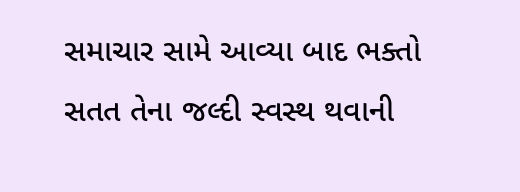સમાચાર સામે આવ્યા બાદ ભક્તો સતત તેના જલ્દી સ્વસ્થ થવાની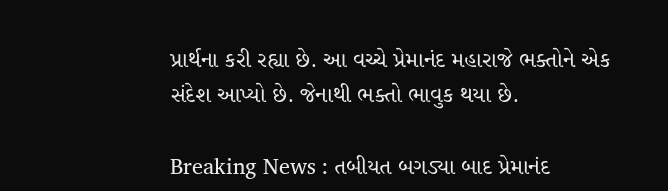પ્રાર્થના કરી રહ્યા છે. આ વચ્ચે પ્રેમાનંદ મહારાજે ભક્તોને એક સંદેશ આપ્યો છે. જેનાથી ભક્તો ભાવુક થયા છે.

Breaking News : તબીયત બગડ્યા બાદ પ્રેમાનંદ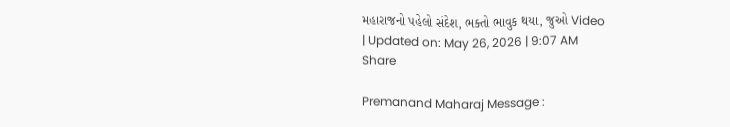મહારાજનો પહેલો સંદેશ, ભક્તો ભાવુક થયા, જુઓ Video
| Updated on: May 26, 2026 | 9:07 AM
Share

Premanand Maharaj Message :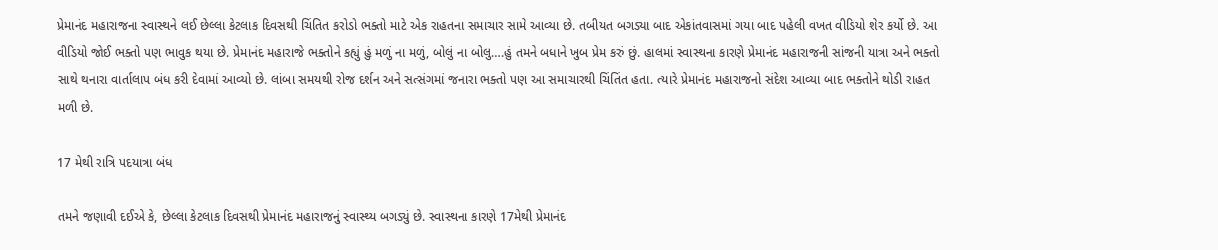પ્રેમાનંદ મહારાજના સ્વાસ્થને લઈ છેલ્લા કેટલાક દિવસથી ચિંતિત કરોડો ભક્તો માટે એક રાહતના સમાચાર સામે આવ્યા છે. તબીયત બગડ્યા બાદ એકાંતવાસમાં ગયા બાદ પહેલી વખત વીડિયો શેર કર્યો છે. આ વીડિયો જોઈ ભક્તો પણ ભાવુક થયા છે. પ્રેમાનંદ મહારાજે ભક્તોને કહ્યું હું મળું ના મળું, બોલું ના બોલુ….હું તમને બધાને ખુબ પ્રેમ કરું છું. હાલમાં સ્વાસ્થના કારણે પ્રેમાનંદ મહારાજની સાંજની યાત્રા અને ભક્તો સાથે થનારા વાર્તાલાપ બંધ કરી દેવામાં આવ્યો છે. લાંબા સમયથી રોજ દર્શન અને સત્સંગમાં જનારા ભક્તો પણ આ સમાચારથી ચિંતિંત હતા. ત્યારે પ્રેમાનંદ મહારાજનો સંદેશ આવ્યા બાદ ભક્તોને થોડી રાહત મળી છે.

17 મેથી રાત્રિ પદયાત્રા બંધ

તમને જણાવી દઈએ કે, છેલ્લા કેટલાક દિવસથી પ્રેમાનંદ મહારાજનું સ્વાસ્થ્ય બગડ્યું છે. સ્વાસ્થના કારણે 17મેથી પ્રેમાનંદ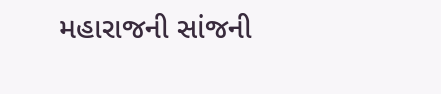મહારાજની સાંજની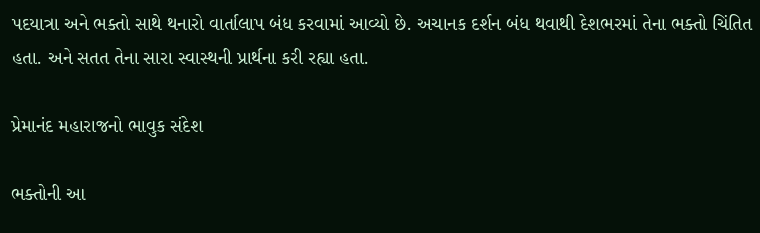પદયાત્રા અને ભક્તો સાથે થનારો વાર્તાલાપ બંધ કરવામાં આવ્યો છે. અચાનક દર્શન બંધ થવાથી દેશભરમાં તેના ભક્તો ચિંતિત હતા. અને સતત તેના સારા સ્વાસ્થની પ્રાર્થના કરી રહ્યા હતા.

પ્રેમાનંદ મહારાજનો ભાવુક સંદેશ

ભક્તોની આ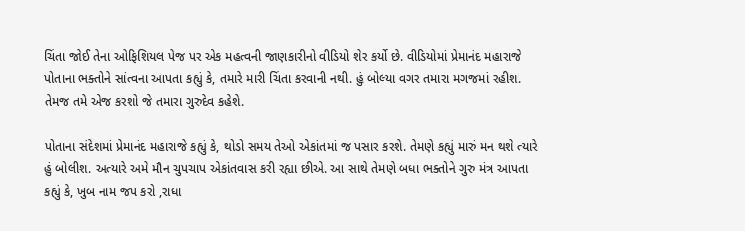ચિંતા જોઈ તેના ઓફિશિયલ પેજ પર એક મહત્વની જાણકારીનો વીડિયો શેર કર્યો છે. વીડિયોમાં પ્રેમાનંદ મહારાજે પોતાના ભક્તોને સાંત્વના આપતા કહ્યું કે, તમારે મારી ચિંતા કરવાની નથી. હું બોલ્યા વગર તમારા મગજમાં રહીશ. તેમજ તમે એજ કરશો જે તમારા ગુરુદેવ કહેશે.

પોતાના સંદેશમાં પ્રેમાનંદ મહારાજે કહ્યું કે, થોડો સમય તેઓ એકાંતમાં જ પસાર કરશે. તેમણે કહ્યું મારું મન થશે ત્યારે હું બોલીશ. અત્યારે અમે મૌન ચુપચાપ એકાંતવાસ કરી રહ્યા છીએ. આ સાથે તેમણે બધા ભક્તોને ગુરુ મંત્ર આપતા કહ્યું કે, ખુબ નામ જપ કરો ,રાધા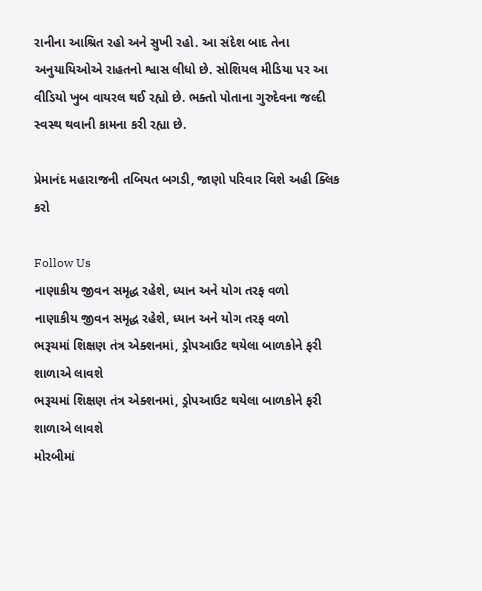રાનીના આશ્રિત રહો અને સુખી રહો. આ સંદેશ બાદ તેના અનુયાયિઓએ રાહતનો શ્વાસ લીધો છે. સોશિયલ મીડિયા પર આ વીડિયો ખુબ વાયરલ થઈ રહ્યો છે. ભક્તો પોતાના ગુરુદેવના જલ્દી સ્વસ્થ થવાની કામના કરી રહ્યા છે.

પ્રેમાનંદ મહારાજની તબિયત બગડી, જાણો પરિવાર વિશે અહી ક્લિક કરો

Follow Us
નાણાકીય જીવન સમૃદ્ધ રહેશે, ધ્યાન અને યોગ તરફ વળો
નાણાકીય જીવન સમૃદ્ધ રહેશે, ધ્યાન અને યોગ તરફ વળો
ભરૂચમાં શિક્ષણ તંત્ર એક્શનમાં, ડ્રોપઆઉટ થયેલા બાળકોને ફરી શાળાએ લાવશે
ભરૂચમાં શિક્ષણ તંત્ર એક્શનમાં, ડ્રોપઆઉટ થયેલા બાળકોને ફરી શાળાએ લાવશે
મોરબીમાં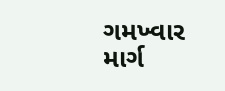ગમખ્વાર માર્ગ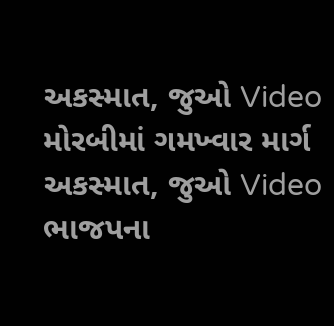અકસ્માત, જુઓ Video
મોરબીમાં ગમખ્વાર માર્ગ અકસ્માત, જુઓ Video
ભાજપના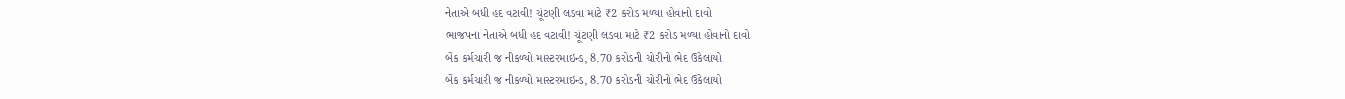નેતાએ બધી હદ વટાવી! ચૂંટણી લડવા માટે ₹2 કરોડ મળ્યા હોવાનો દાવો
ભાજપના નેતાએ બધી હદ વટાવી! ચૂંટણી લડવા માટે ₹2 કરોડ મળ્યા હોવાનો દાવો
બેંક કર્મચારી જ નીકળ્યો માસ્ટરમાઇન્ડ, 8.70 કરોડની ચોરીનો ભેદ ઉકેલાયો
બેંક કર્મચારી જ નીકળ્યો માસ્ટરમાઇન્ડ, 8.70 કરોડની ચોરીનો ભેદ ઉકેલાયો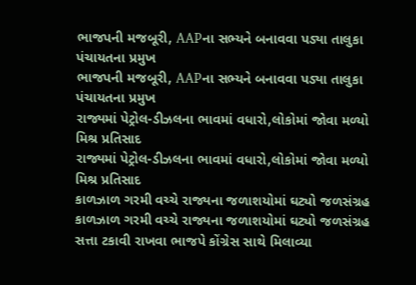ભાજપની મજબૂરી, AAPના સભ્યને બનાવવા પડ્યા તાલુકા પંચાયતના પ્રમુખ
ભાજપની મજબૂરી, AAPના સભ્યને બનાવવા પડ્યા તાલુકા પંચાયતના પ્રમુખ
રાજ્યમાં પેટ્રોલ-ડીઝલના ભાવમાં વધારો,લોકોમાં જોવા મળ્યો મિશ્ર પ્રતિસાદ
રાજ્યમાં પેટ્રોલ-ડીઝલના ભાવમાં વધારો,લોકોમાં જોવા મળ્યો મિશ્ર પ્રતિસાદ
કાળઝાળ ગરમી વચ્ચે રાજ્યના જળાશયોમાં ઘટ્યો જળસંગ્રહ
કાળઝાળ ગરમી વચ્ચે રાજ્યના જળાશયોમાં ઘટ્યો જળસંગ્રહ
સત્તા ટકાવી રાખવા ભાજપે કોંગ્રેસ સાથે મિલાવ્યા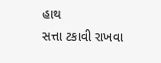હાથ
સત્તા ટકાવી રાખવા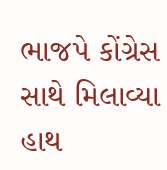ભાજપે કોંગ્રેસ સાથે મિલાવ્યા હાથ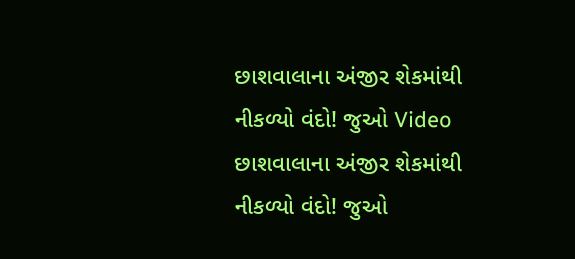છાશવાલાના અંજીર શેકમાંથી નીકળ્યો વંદો! જુઓ Video
છાશવાલાના અંજીર શેકમાંથી નીકળ્યો વંદો! જુઓ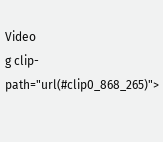Video
g clip-path="url(#clip0_868_265)">